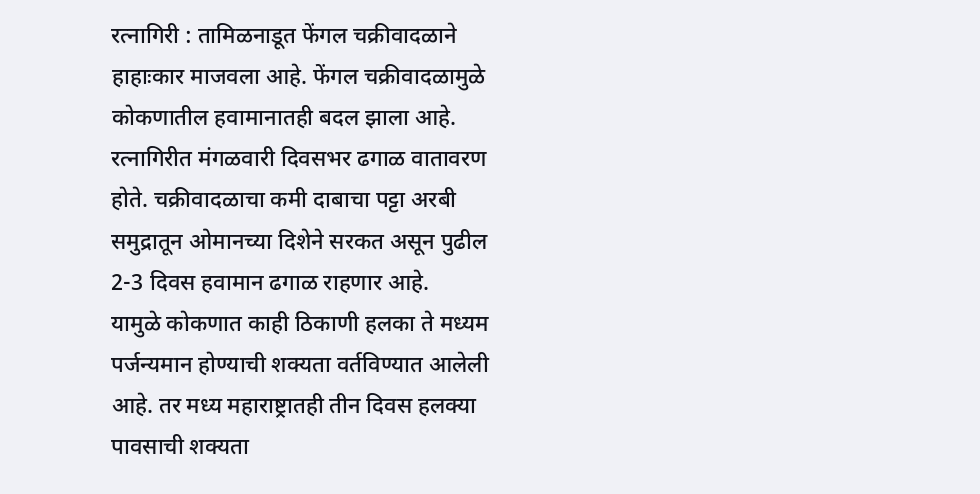रत्नागिरी : तामिळनाडूत फेंगल चक्रीवादळाने हाहाःकार माजवला आहे. फेंगल चक्रीवादळामुळे कोकणातील हवामानातही बदल झाला आहे. रत्नागिरीत मंगळवारी दिवसभर ढगाळ वातावरण होते. चक्रीवादळाचा कमी दाबाचा पट्टा अरबी समुद्रातून ओमानच्या दिशेने सरकत असून पुढील 2-3 दिवस हवामान ढगाळ राहणार आहे.
यामुळे कोकणात काही ठिकाणी हलका ते मध्यम पर्जन्यमान होण्याची शक्यता वर्तविण्यात आलेली आहे. तर मध्य महाराष्ट्रातही तीन दिवस हलक्या पावसाची शक्यता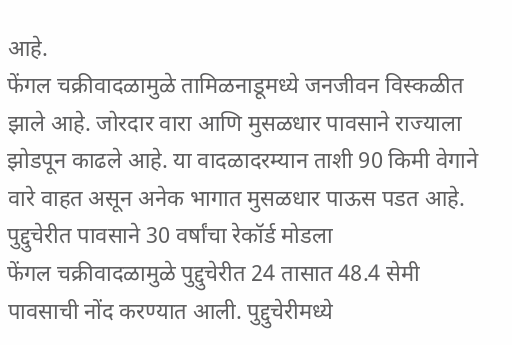आहे.
फेंगल चक्रीवादळामुळे तामिळनाडूमध्ये जनजीवन विस्कळीत झाले आहे. जोरदार वारा आणि मुसळधार पावसाने राज्याला झोडपून काढले आहे. या वादळादरम्यान ताशी 90 किमी वेगाने वारे वाहत असून अनेक भागात मुसळधार पाऊस पडत आहे.
पुद्दुचेरीत पावसाने 30 वर्षांचा रेकॉर्ड मोडला
फेंगल चक्रीवादळामुळे पुद्दुचेरीत 24 तासात 48.4 सेमी पावसाची नोंद करण्यात आली. पुद्दुचेरीमध्ये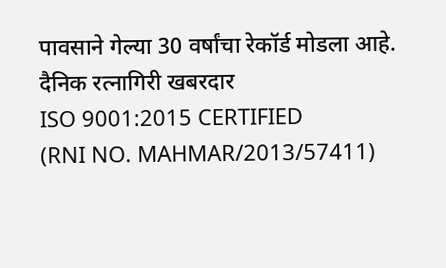पावसाने गेल्या 30 वर्षांचा रेकॉर्ड मोडला आहे.
दैनिक रत्नागिरी खबरदार
ISO 9001:2015 CERTIFIED
(RNI NO. MAHMAR/2013/57411)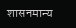शासनमान्य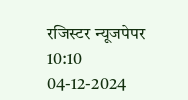रजिस्टर न्यूजपेपर
10:10 04-12-2024